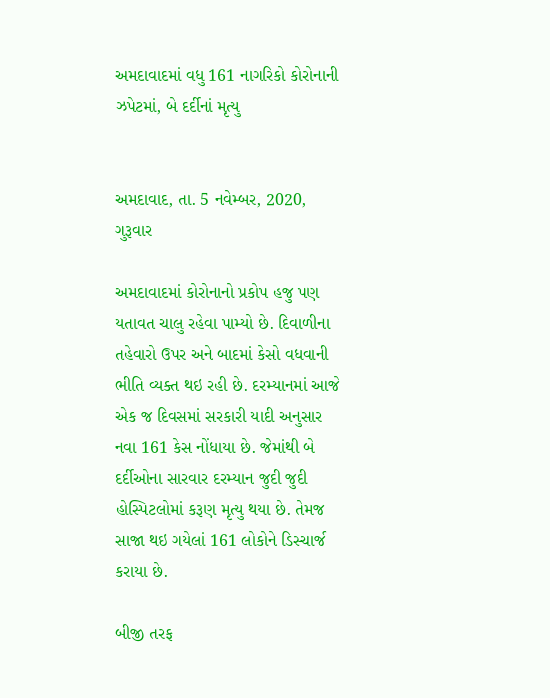અમદાવાદમાં વધુ 161 નાગરિકો કોરોનાની ઝપેટમાં, બે દર્દીનાં મૃત્યુ


અમદાવાદ, તા. 5 નવેમ્બર, 2020, ગુરૂવાર

અમદાવાદમાં કોરોનાનો પ્રકોપ હજુ પણ યતાવત ચાલુ રહેવા પામ્યો છે. દિવાળીના તહેવારો ઉપર અને બાદમાં કેસો વધવાની ભીતિ વ્યક્ત થઇ રહી છે. દરમ્યાનમાં આજે એક જ દિવસમાં સરકારી યાદી અનુસાર નવા 161 કેસ નોંધાયા છે. જેમાંથી બે દર્દીઓના સારવાર દરમ્યાન જુદી જુદી હોસ્પિટલોમાં કરૂણ મૃત્યુ થયા છે. તેમજ સાજા થઇ ગયેલાં 161 લોકોને ડિસ્ચાર્જ કરાયા છે.

બીજી તરફ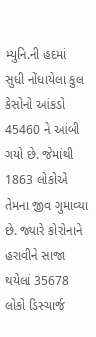મ્યુનિ.ની હદમાં સુધી નોંધાયેલા કુલ કેસોનો આંકડો 45460 ને આંબી ગયો છે. જેમાંથી 1863 લોકોએ તેમના જીવ ગુમાવ્યા છે. જ્યારે કોરોનાને હરાવીને સાજા થયેલાં 35678 લોકો ડિસ્ચાર્જ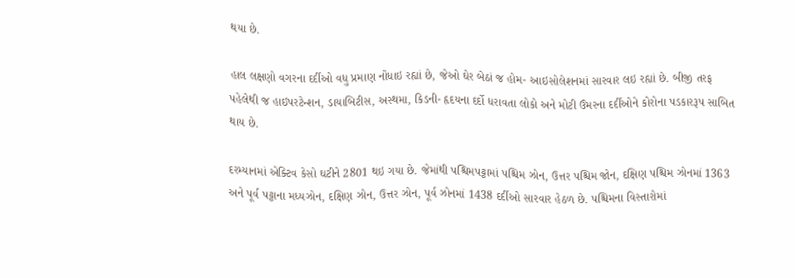થયા છે.

હાલ લક્ષણો વગરના દર્દીઓ વધુ પ્રમાણ નોંધાઇ રહ્યાં છે, જેઓ ઘેર બેઠાં જ હોમ- આઇસોલેશનમાં સારવાર લઇ રહ્યાં છે. બીજી તરફ પહેલેથી જ હાઇપરટેન્શન, ડાયાબિટીસ, અસ્થમા, કિડની- હૃદયના દર્દો ધરાવતા લોકો અને મોટી ઉંમરના દર્દીઓને કોરોના પડકારરૂપ સાબિત થાય છે.

દરમ્યાનમાં એક્ટિવ કેસો ઘટીને 2801 થઇ ગયા છે. જેમાંથી પશ્ચિમપટ્ટામાં પશ્ચિમ ઝોન, ઉત્તર પશ્ચિમ જોન, દક્ષિણ પશ્ચિમ ઝોનમાં 1363 અને પૂર્વ પટ્ટાના મધ્યઝોન, દક્ષિણ ઝોન, ઉત્તર ઝોન, પૂર્વ ઝોનમાં 1438 દર્દીઓ સારવાર હેઠળ છે. પશ્ચિમના વિસ્તારોમાં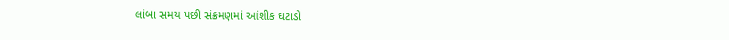લાંબા સમય પછી સંક્રમણમાં આંશીક ઘટાડો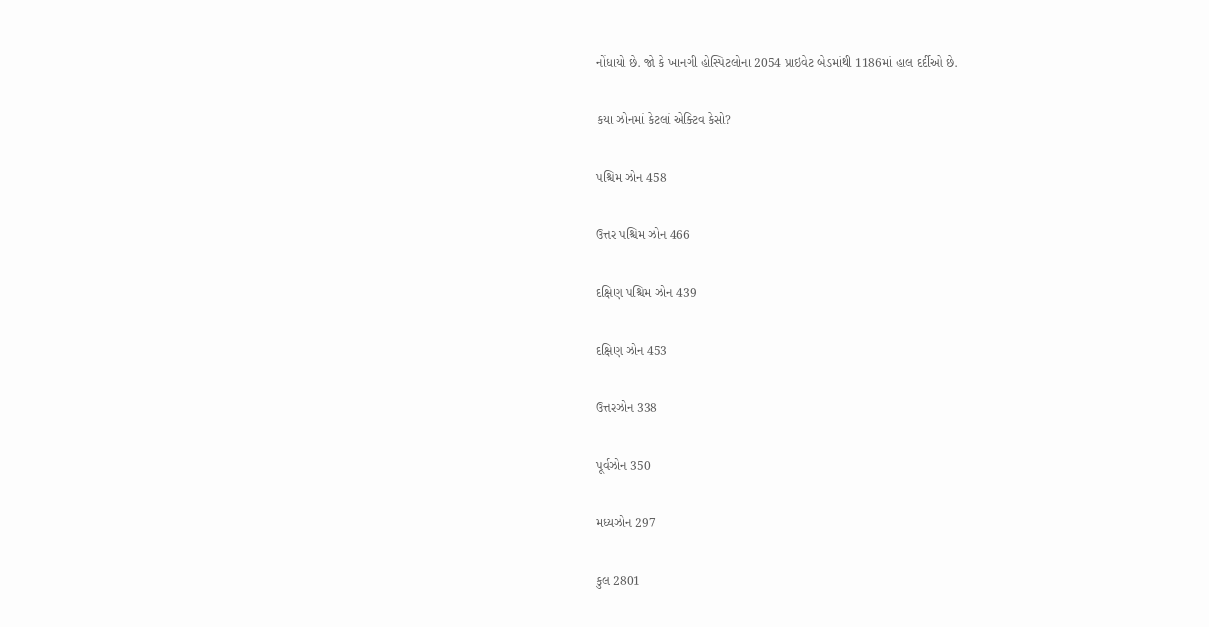નોંધાયો છે. જો કે ખાનગી હોસ્પિટલોના 2054 પ્રાઇવેટ બેડમાંથી 1186માં હાલ દર્દીઓ છે.

કયા ઝોનમાં કેટલાં એક્ટિવ કેસો?

પશ્ચિમ ઝોન 458

ઉત્તર પશ્ચિમ ઝોન 466

દક્ષિણ પશ્ચિમ ઝોન 439

દક્ષિણ ઝોન 453

ઉત્તરઝોન 338

પૂર્વઝોન 350

મધ્યઝોન 297

કુલ 2801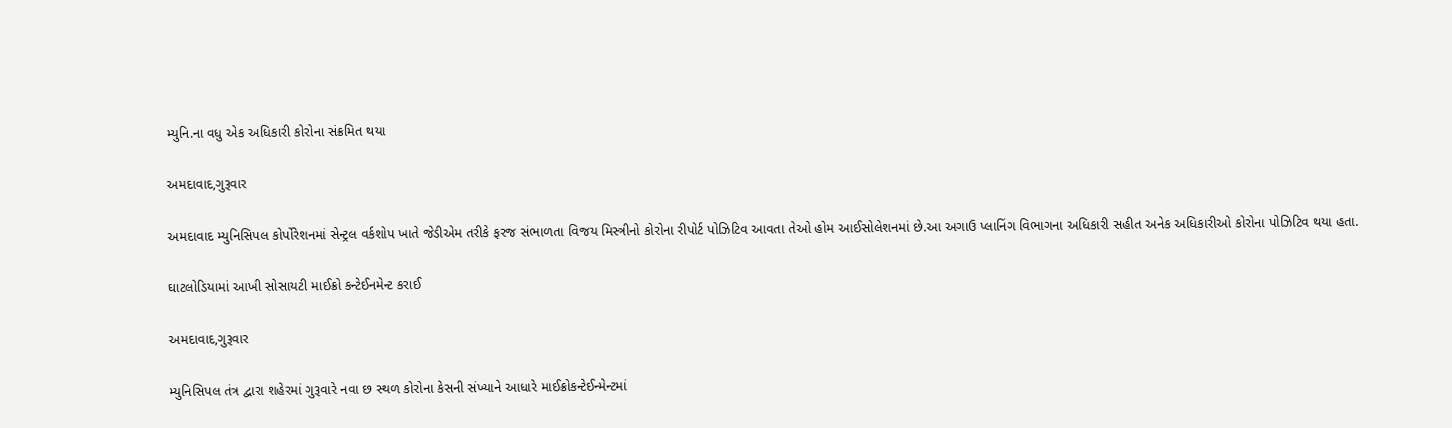મ્યુનિ.ના વધુ એક અધિકારી કોરોના સંક્રમિત થયા

અમદાવાદ,ગુરૂવાર

અમદાવાદ મ્યુનિસિપલ કોર્પોરેશનમાં સેન્ટ્રલ વર્કશોપ ખાતે જેડીએમ તરીકે ફરજ સંભાળતા વિજય મિસ્ત્રીનો કોરોના રીપોર્ટ પોઝિટિવ આવતા તેઓ હોમ આઈસોલેશનમાં છે.આ અગાઉ પ્લાનિંગ વિભાગના અધિકારી સહીત અનેક અધિકારીઓ કોરોના પોઝિટિવ થયા હતા.

ઘાટલોડિયામાં આખી સોસાયટી માઈક્રો કન્ટેઈનમેન્ટ કરાઈ

અમદાવાદ,ગુરૂવાર

મ્યુનિસિપલ તંત્ર દ્વારા શહેરમાં ગુરૂવારે નવા છ સ્થળ કોરોના કેસની સંખ્યાને આધારે માઈક્રોકન્ટેઈન્મેન્ટમાં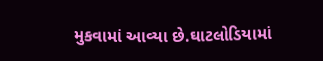મુકવામાં આવ્યા છે.ઘાટલોડિયામાં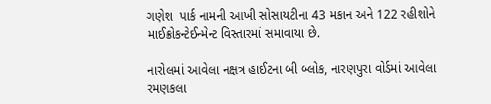ગણેશ  પાર્ક નામની આખી સોસાયટીના 43 મકાન અને 122 રહીશોને માઈક્રોકન્ટેઈન્મેન્ટ વિસ્તારમાં સમાવાયા છે.

નારોલમાં આવેલા નક્ષત્ર હાઈટના બી બ્લોક, નારણપુરા વોર્ડમાં આવેલા રમણકલા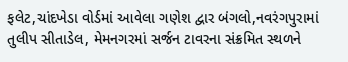ફલેટ,ચાંદખેડા વોર્ડમાં આવેલા ગણેશ દ્વાર બંગલો,નવરંગપુરામાં તુલીપ સીતાડેલ, મેમનગરમાં સર્જન ટાવરના સંક્રમિત સ્થળને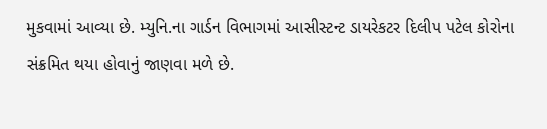મુકવામાં આવ્યા છે. મ્યુનિ.ના ગાર્ડન વિભાગમાં આસીસ્ટન્ટ ડાયરેકટર દિલીપ પટેલ કોરોના સંક્રમિત થયા હોવાનું જાણવા મળે છે.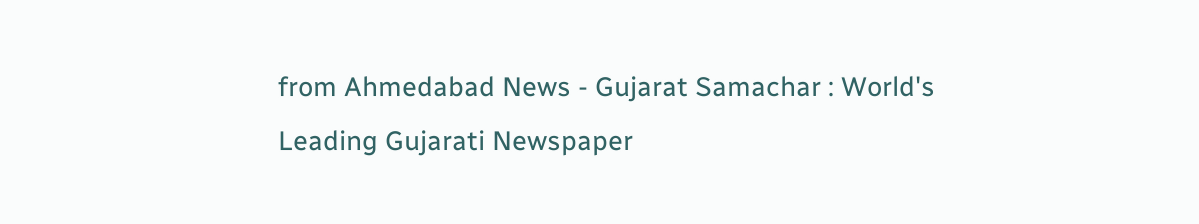from Ahmedabad News - Gujarat Samachar : World's Leading Gujarati Newspaper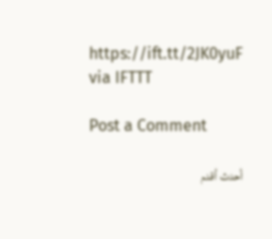https://ift.tt/2JK0yuF
via IFTTT

Post a Comment

أحدث أقدم